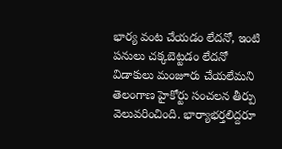భార్య వంట చేయడం లేదనో, ఇంటి పనులు చక్కబెట్టడం లేదనో విడాకులు మంజూరు చేయలేమని తెలంగాణ హైకోర్టు సంచలన తీర్పు వెలువరించింది. భార్యాభర్తలిద్దరూ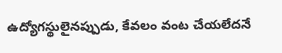ఉద్యోగస్థులైనప్పుడు, కేవలం వంట చేయలేదనే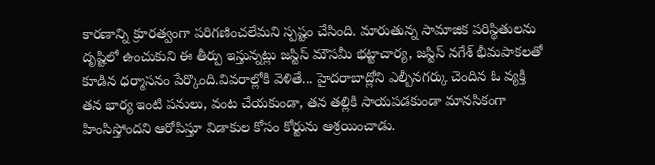కారణాన్ని క్రూరత్వంగా పరిగణించలేమని స్పష్టం చేసింది. మారుతున్న సామాజిక పరిస్థితులను దృష్టిలో ఉంచుకుని ఈ తీర్పు ఇస్తున్నట్లు జస్టిస్ మౌసమీ భట్టాచార్య, జస్టిస్ నగేశ్ భీమపాకలతో కూడిన ధర్మాసనం పేర్కొంది.వివరాల్లోకి వెళితే... హైదరాబాద్లోని ఎల్బీనగర్కు చెందిన ఓ వ్యక్తి తన భార్య ఇంటి పనులు, వంట చేయకుండా, తన తల్లికి సాయపడకుండా మానసికంగా హింసిస్తోందని ఆరోపిస్తూ విడాకుల కోసం కోర్టును ఆశ్రయించాడు.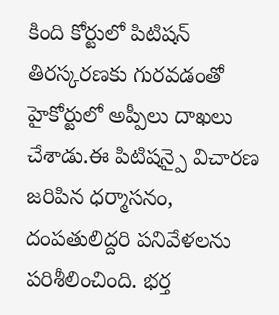కింది కోర్టులో పిటిషన్ తిరస్కరణకు గురవడంతో హైకోర్టులో అప్పీలు దాఖలు చేశాడు.ఈ పిటిషన్పై విచారణ జరిపిన ధర్మాసనం, దంపతులిద్దరి పనివేళలను పరిశీలించింది. భర్త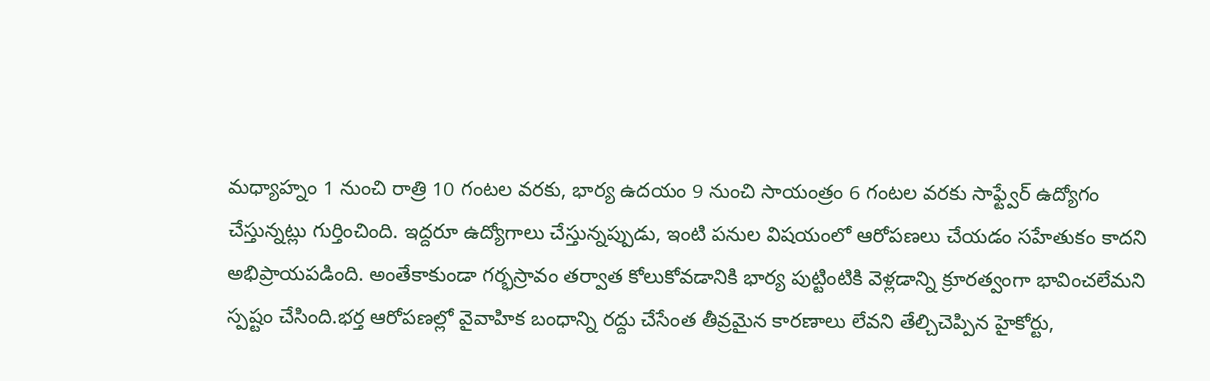మధ్యాహ్నం 1 నుంచి రాత్రి 10 గంటల వరకు, భార్య ఉదయం 9 నుంచి సాయంత్రం 6 గంటల వరకు సాఫ్ట్వేర్ ఉద్యోగం చేస్తున్నట్లు గుర్తించింది. ఇద్దరూ ఉద్యోగాలు చేస్తున్నప్పుడు, ఇంటి పనుల విషయంలో ఆరోపణలు చేయడం సహేతుకం కాదని అభిప్రాయపడింది. అంతేకాకుండా గర్భస్రావం తర్వాత కోలుకోవడానికి భార్య పుట్టింటికి వెళ్లడాన్ని క్రూరత్వంగా భావించలేమని స్పష్టం చేసింది.భర్త ఆరోపణల్లో వైవాహిక బంధాన్ని రద్దు చేసేంత తీవ్రమైన కారణాలు లేవని తేల్చిచెప్పిన హైకోర్టు,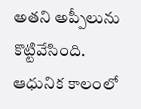అతని అప్పీలును కొట్టివేసింది. ఆధునిక కాలంలో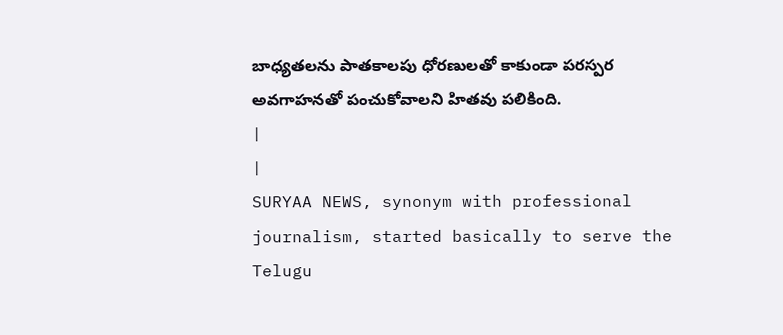బాధ్యతలను పాతకాలపు ధోరణులతో కాకుండా పరస్పర అవగాహనతో పంచుకోవాలని హితవు పలికింది.
|
|
SURYAA NEWS, synonym with professional journalism, started basically to serve the Telugu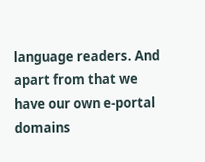language readers. And apart from that we have our own e-portal domains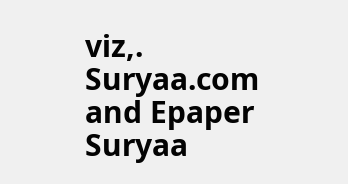viz,. Suryaa.com and Epaper Suryaa